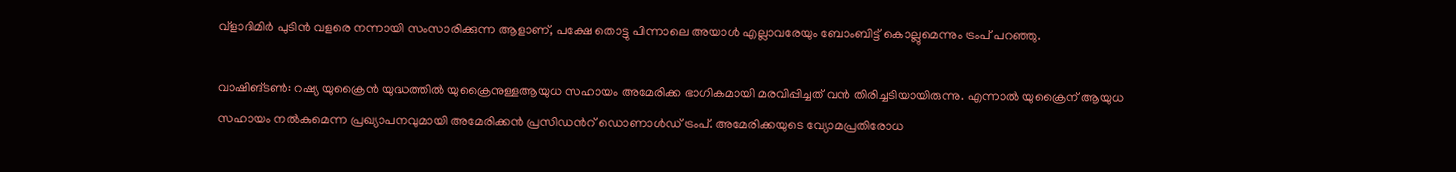വ്ളാദിമിർ പുടിൻ വളരെ നന്നായി സംസാരിക്കുന്ന ആളാണ്, പക്ഷേ തൊട്ടു പിന്നാലെ അയാൾ എല്ലാവരേയും ബോംബിട്ട് കൊല്ലുമെന്നും ട്രംപ് പറഞ്ഞു.

വാഷിങ്ടൺ: റഷ്യ യുക്രൈൻ യുദ്ധത്തിൽ യുക്രൈനുള്ളആയുധ സഹായം അമേരിക്ക ഭാഗികമായി മരവിപ്പിച്ചത് വൻ തിരിച്ചടിയായിരുന്നു. എന്നാൽ യുക്രൈന് ആയുധ സഹായം നൽകുമെന്ന പ്രഖ്യാപനവുമായി അമേരിക്കൻ പ്രസിഡന്‍റ് ഡൊണാൾഡ് ട്രംപ്. അമേരിക്കയുടെ വ്യോമപ്രതിരോധ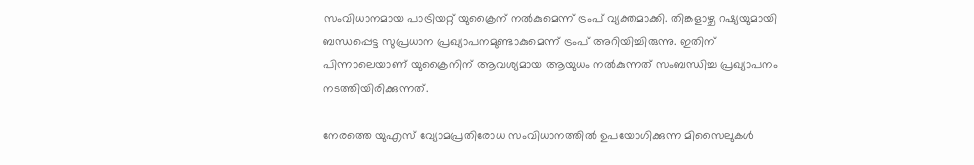സംവിധാനമായ പാട്രിയറ്റ് യുക്രൈന് നൽകുമെന്ന് ട്രംപ് വ്യക്തമാക്കി. തിങ്കളാഴ്ച റഷ്യയുമായി ബന്ധപ്പെട്ട സുപ്രധാന പ്രഖ്യാപനമുണ്ടാകുമെന്ന് ട്രംപ് അറിയിച്ചിരുന്നു. ഇതിന് പിന്നാലെയാണ് യുക്രൈനിന് ആവശ്യമായ ആയുധം നൽകുന്നത് സംബന്ധിച്ച പ്രഖ്യാപനം നടത്തിയിരിക്കുന്നത്.

നേരത്തെ യുഎസ് വ്യോമപ്രതിരോധ സംവിധാനത്തില്‍ ഉപയോഗിക്കുന്ന മിസൈലുകൾ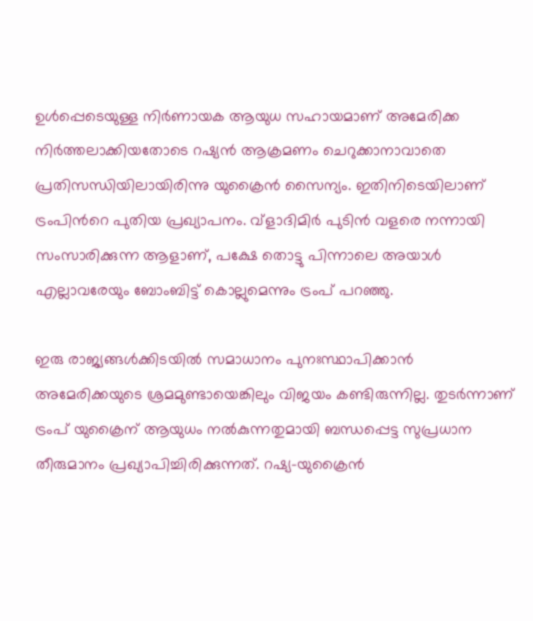ഉള്‍പ്പെടെയുള്ള നിര്‍ണായക ആയുധ സഹായമാണ് അമേരിക്ക നിർത്തലാക്കിയതോടെ റഷ്യൻ ആക്രമണം ചെറുക്കാനാവാതെ പ്രതിസന്ധിയിലായിരിന്നു യുക്രൈൻ സൈന്യം. ഇതിനിടെയിലാണ് ട്രംപിന്‍റെ പുതിയ പ്രഖ്യാപനം. വ്ളാദിമിർ പുടിൻ വളരെ നന്നായി സംസാരിക്കുന്ന ആളാണ്, പക്ഷേ തൊട്ടു പിന്നാലെ അയാൾ എല്ലാവരേയും ബോംബിട്ട് കൊല്ലുമെന്നും ട്രംപ് പറഞ്ഞു.

ഇരു രാജ്യങ്ങൾക്കിടയിൽ സമാധാനം പുനഃസ്ഥാപിക്കാൻ അമേരിക്കയുടെ ശ്രമമുണ്ടായെങ്കിലും വിജയം കണ്ടിരുന്നില്ല. തുടർന്നാണ് ട്രംപ് യുക്രൈന് ആയുധം നൽകുന്നതുമായി ബന്ധപ്പെട്ട സുപ്രധാന തീരുമാനം പ്രഖ്യാപിച്ചിരിക്കുന്നത്. റഷ്യ-യുക്രൈൻ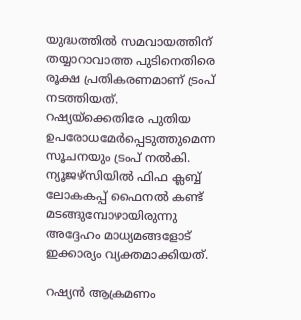യുദ്ധത്തിൽ സമവായത്തിന് തയ്യാറാവാത്ത പുടിനെതിരെ രൂക്ഷ പ്രതികരണമാണ് ട്രംപ് നടത്തിയത്. റഷ്യയ്ക്കെതിരേ പുതിയ ഉപരോധമേർപ്പെടുത്തുമെന്ന സൂചനയും ട്രംപ് നൽകി. ന്യൂജഴ്സിയിൽ ഫിഫ ക്ലബ്ബ് ലോകകപ്പ് ഫൈനൽ കണ്ട് മടങ്ങുമ്പോഴായിരുന്നു അദ്ദേഹം മാധ്യമങ്ങളോട് ഇക്കാര്യം വ്യക്തമാക്കിയത്.

റഷ്യൻ ആക്രമണം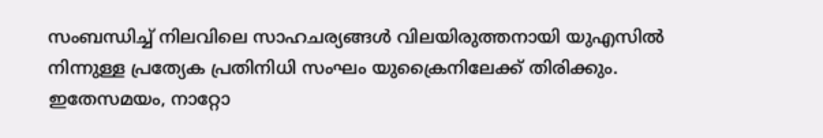സംബന്ധിച്ച് നിലവിലെ സാഹചര്യങ്ങൾ വിലയിരുത്തനായി യുഎസിൽ നിന്നുള്ള പ്രത്യേക പ്രതിനിധി സംഘം യുക്രൈനിലേക്ക് തിരിക്കും. ഇതേസമയം, നാറ്റോ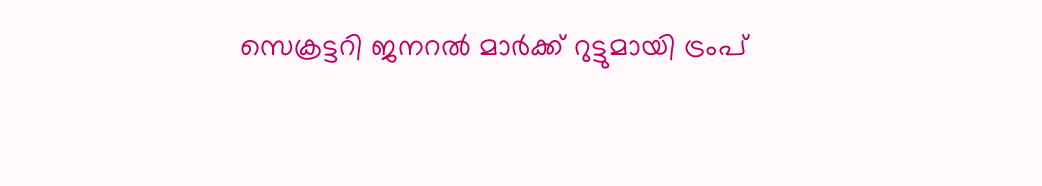സെക്രട്ടറി ജനറൽ മാർക്ക് റുട്ടുമായി ട്രംപ്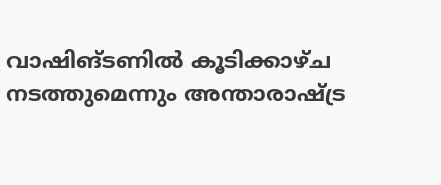വാഷിങ്ടണിൽ കൂടിക്കാഴ്ച നടത്തുമെന്നും അന്താരാഷ്ട്ര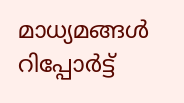മാധ്യമങ്ങൾ റിപ്പോർട്ട്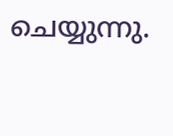ചെയ്യുന്നു.